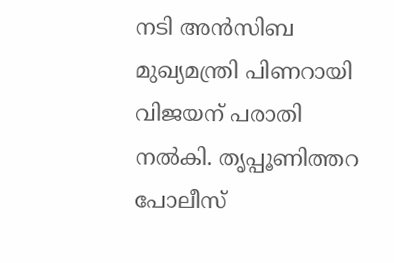നടി അൻസിബ മുഖ്യമന്ത്രി പിണറായി വിജയന് പരാതി നൽകി. തൃപ്പൂണിത്തറ പോലീസ്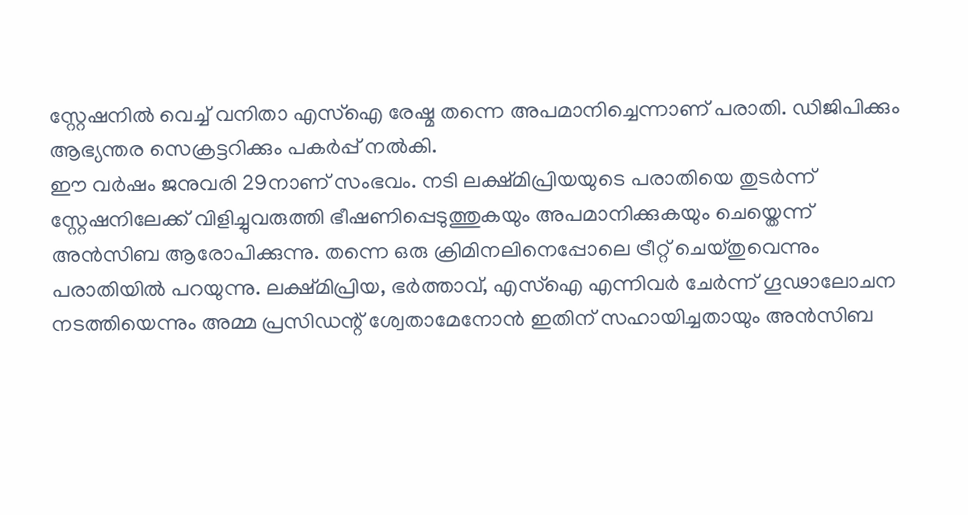സ്റ്റേഷനിൽ വെച്ച് വനിതാ എസ്ഐ രേഷ്മ തന്നെ അപമാനിച്ചെന്നാണ് പരാതി. ഡിജിപിക്കും ആഭ്യന്തര സെക്രട്ടറിക്കും പകർപ്പ് നൽകി.
ഈ വർഷം ജനുവരി 29നാണ് സംഭവം. നടി ലക്ഷ്മിപ്രിയയുടെ പരാതിയെ തുടർന്ന് സ്റ്റേഷനിലേക്ക് വിളിച്ചുവരുത്തി ഭീഷണിപ്പെടുത്തുകയും അപമാനിക്കുകയും ചെയ്തെന്ന് അൻസിബ ആരോപിക്കുന്നു. തന്നെ ഒരു ക്രിമിനലിനെപ്പോലെ ട്രീറ്റ് ചെയ്തുവെന്നും പരാതിയിൽ പറയുന്നു. ലക്ഷ്മിപ്രിയ, ഭർത്താവ്, എസ്ഐ എന്നിവർ ചേർന്ന് ഗൂഢാലോചന നടത്തിയെന്നും അമ്മ പ്രസിഡന്റ് ശ്വേതാമേനോൻ ഇതിന് സഹായിച്ചതായും അൻസിബ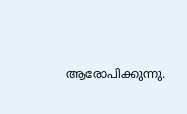ആരോപിക്കുന്നു.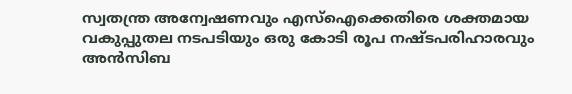സ്വതന്ത്ര അന്വേഷണവും എസ്ഐക്കെതിരെ ശക്തമായ വകുപ്പുതല നടപടിയും ഒരു കോടി രൂപ നഷ്ടപരിഹാരവും അൻസിബ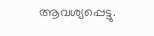ആവശ്യപ്പെട്ടു.